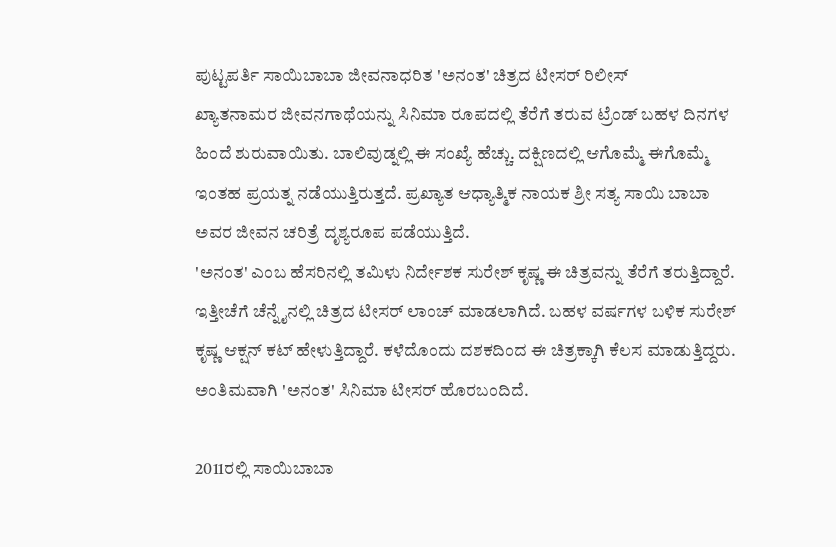ಪುಟ್ಟಪರ್ತಿ ಸಾಯಿಬಾಬಾ ಜೀವನಾಧರಿತ 'ಅನಂತ' ಚಿತ್ರದ ಟೀಸರ್ ರಿಲೀಸ್
ಖ್ಯಾತನಾಮರ ಜೀವನಗಾಥೆಯನ್ನು ಸಿನಿಮಾ ರೂಪದಲ್ಲಿ ತೆರೆಗೆ ತರುವ ಟ್ರೆಂಡ್ ಬಹಳ ದಿನಗಳ ಹಿಂದೆ ಶುರುವಾಯಿತು. ಬಾಲಿವುಡ್ನಲ್ಲಿ ಈ ಸಂಖ್ಯೆ ಹೆಚ್ಚು. ದಕ್ಷಿಣದಲ್ಲಿ ಆಗೊಮ್ಮೆ ಈಗೊಮ್ಮೆ ಇಂತಹ ಪ್ರಯತ್ನ ನಡೆಯುತ್ತಿರುತ್ತದೆ. ಪ್ರಖ್ಯಾತ ಆಧ್ಯಾತ್ಮಿಕ ನಾಯಕ ಶ್ರೀ ಸತ್ಯ ಸಾಯಿ ಬಾಬಾ ಅವರ ಜೀವನ ಚರಿತ್ರೆ ದೃಶ್ಯರೂಪ ಪಡೆಯುತ್ತಿದೆ.
'ಅನಂತ' ಎಂಬ ಹೆಸರಿನಲ್ಲಿ ತಮಿಳು ನಿರ್ದೇಶಕ ಸುರೇಶ್ ಕೃಷ್ಣ ಈ ಚಿತ್ರವನ್ನು ತೆರೆಗೆ ತರುತ್ತಿದ್ದಾರೆ. ಇತ್ತೀಚೆಗೆ ಚೆನ್ನೈನಲ್ಲಿ ಚಿತ್ರದ ಟೀಸರ್ ಲಾಂಚ್ ಮಾಡಲಾಗಿದೆ. ಬಹಳ ವರ್ಷಗಳ ಬಳಿಕ ಸುರೇಶ್ ಕೃಷ್ಣ ಆಕ್ಷನ್ ಕಟ್ ಹೇಳುತ್ತಿದ್ದಾರೆ. ಕಳೆದೊಂದು ದಶಕದಿಂದ ಈ ಚಿತ್ರಕ್ಕಾಗಿ ಕೆಲಸ ಮಾಡುತ್ತಿದ್ದರು. ಅಂತಿಮವಾಗಿ 'ಅನಂತ' ಸಿನಿಮಾ ಟೀಸರ್ ಹೊರಬಂದಿದೆ.

2011ರಲ್ಲಿ ಸಾಯಿಬಾಬಾ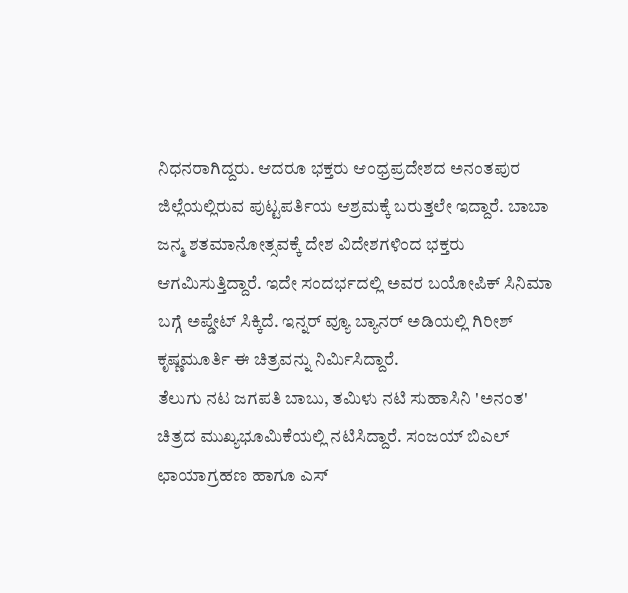ನಿಧನರಾಗಿದ್ದರು. ಆದರೂ ಭಕ್ತರು ಆಂಧ್ರಪ್ರದೇಶದ ಅನಂತಪುರ ಜಿಲ್ಲೆಯಲ್ಲಿರುವ ಪುಟ್ಟಪರ್ತಿಯ ಆಶ್ರಮಕ್ಕೆ ಬರುತ್ತಲೇ ಇದ್ದಾರೆ. ಬಾಬಾ ಜನ್ಮ ಶತಮಾನೋತ್ಸವಕ್ಕೆ ದೇಶ ವಿದೇಶಗಳಿಂದ ಭಕ್ತರು ಆಗಮಿಸುತ್ತಿದ್ದಾರೆ. ಇದೇ ಸಂದರ್ಭದಲ್ಲಿ ಅವರ ಬಯೋಪಿಕ್ ಸಿನಿಮಾ ಬಗ್ಗೆ ಅಪ್ಡೇಟ್ ಸಿಕ್ಕಿದೆ. ಇನ್ನರ್ ವ್ಯೂ ಬ್ಯಾನರ್ ಅಡಿಯಲ್ಲಿ ಗಿರೀಶ್ ಕೃಷ್ಣಮೂರ್ತಿ ಈ ಚಿತ್ರವನ್ನು ನಿರ್ಮಿಸಿದ್ದಾರೆ.
ತೆಲುಗು ನಟ ಜಗಪತಿ ಬಾಬು, ತಮಿಳು ನಟಿ ಸುಹಾಸಿನಿ 'ಅನಂತ' ಚಿತ್ರದ ಮುಖ್ಯಭೂಮಿಕೆಯಲ್ಲಿ ನಟಿಸಿದ್ದಾರೆ. ಸಂಜಯ್ ಬಿಎಲ್ ಛಾಯಾಗ್ರಹಣ ಹಾಗೂ ಎಸ್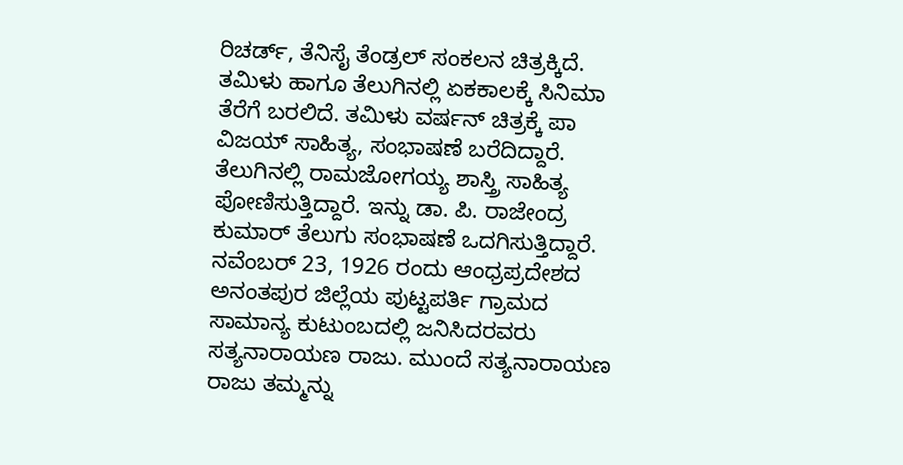ರಿಚರ್ಡ್, ತೆನಿಸೈ ತೆಂಡ್ರಲ್ ಸಂಕಲನ ಚಿತ್ರಕ್ಕಿದೆ. ತಮಿಳು ಹಾಗೂ ತೆಲುಗಿನಲ್ಲಿ ಏಕಕಾಲಕ್ಕೆ ಸಿನಿಮಾ ತೆರೆಗೆ ಬರಲಿದೆ. ತಮಿಳು ವರ್ಷನ್ ಚಿತ್ರಕ್ಕೆ ಪಾ ವಿಜಯ್ ಸಾಹಿತ್ಯ, ಸಂಭಾಷಣೆ ಬರೆದಿದ್ದಾರೆ. ತೆಲುಗಿನಲ್ಲಿ ರಾಮಜೋಗಯ್ಯ ಶಾಸ್ತ್ರಿ ಸಾಹಿತ್ಯ ಪೋಣಿಸುತ್ತಿದ್ದಾರೆ. ಇನ್ನು ಡಾ. ಪಿ. ರಾಜೇಂದ್ರ ಕುಮಾರ್ ತೆಲುಗು ಸಂಭಾಷಣೆ ಒದಗಿಸುತ್ತಿದ್ದಾರೆ.
ನವೆಂಬರ್ 23, 1926 ರಂದು ಆಂಧ್ರಪ್ರದೇಶದ ಅನಂತಪುರ ಜಿಲ್ಲೆಯ ಪುಟ್ಟಪರ್ತಿ ಗ್ರಾಮದ ಸಾಮಾನ್ಯ ಕುಟುಂಬದಲ್ಲಿ ಜನಿಸಿದರವರು ಸತ್ಯನಾರಾಯಣ ರಾಜು. ಮುಂದೆ ಸತ್ಯನಾರಾಯಣ ರಾಜು ತಮ್ಮನ್ನು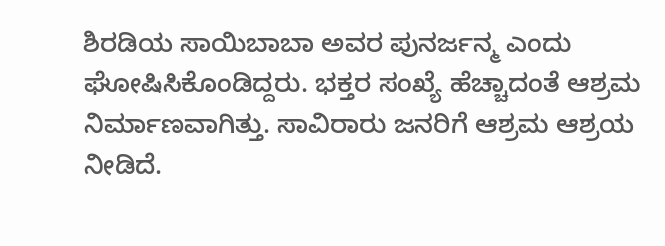ಶಿರಡಿಯ ಸಾಯಿಬಾಬಾ ಅವರ ಪುನರ್ಜನ್ಮ ಎಂದು ಘೋಷಿಸಿಕೊಂಡಿದ್ದರು. ಭಕ್ತರ ಸಂಖ್ಯೆ ಹೆಚ್ಚಾದಂತೆ ಆಶ್ರಮ ನಿರ್ಮಾಣವಾಗಿತ್ತು. ಸಾವಿರಾರು ಜನರಿಗೆ ಆಶ್ರಮ ಆಶ್ರಯ ನೀಡಿದೆ.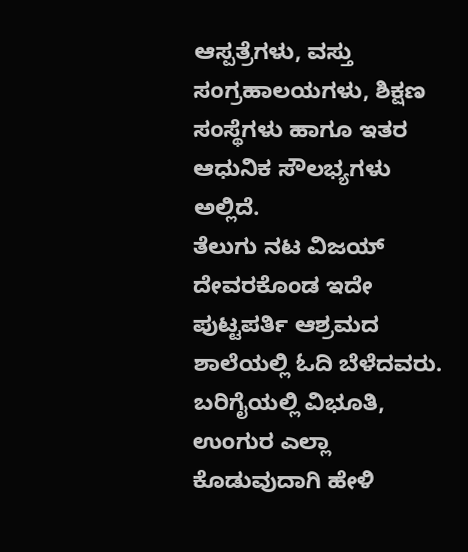ಆಸ್ಪತ್ರೆಗಳು, ವಸ್ತು ಸಂಗ್ರಹಾಲಯಗಳು, ಶಿಕ್ಷಣ ಸಂಸ್ಥೆಗಳು ಹಾಗೂ ಇತರ ಆಧುನಿಕ ಸೌಲಭ್ಯಗಳು ಅಲ್ಲಿದೆ.
ತೆಲುಗು ನಟ ವಿಜಯ್ ದೇವರಕೊಂಡ ಇದೇ ಪುಟ್ಟಪರ್ತಿ ಆಶ್ರಮದ ಶಾಲೆಯಲ್ಲಿ ಓದಿ ಬೆಳೆದವರು. ಬರಿಗೈಯಲ್ಲಿ ವಿಭೂತಿ, ಉಂಗುರ ಎಲ್ಲಾ ಕೊಡುವುದಾಗಿ ಹೇಳಿ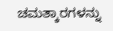ಚಮತ್ಕಾರಗಳನ್ನು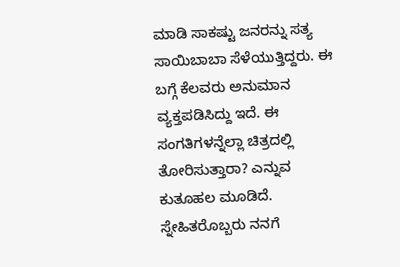ಮಾಡಿ ಸಾಕಷ್ಟು ಜನರನ್ನು ಸತ್ಯ ಸಾಯಿಬಾಬಾ ಸೆಳೆಯುತ್ತಿದ್ದರು. ಈ ಬಗ್ಗೆ ಕೆಲವರು ಅನುಮಾನ ವ್ಯಕ್ತಪಡಿಸಿದ್ದು ಇದೆ. ಈ ಸಂಗತಿಗಳನ್ನೆಲ್ಲಾ ಚಿತ್ರದಲ್ಲಿ ತೋರಿಸುತ್ತಾರಾ? ಎನ್ನುವ ಕುತೂಹಲ ಮೂಡಿದೆ.
ಸ್ನೇಹಿತರೊಬ್ಬರು ನನಗೆ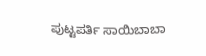ಪುಟ್ಟಪರ್ತಿ ಸಾಯಿಬಾಬಾ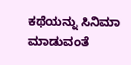ಕಥೆಯನ್ನು ಸಿನಿಮಾ ಮಾಡುವಂತೆ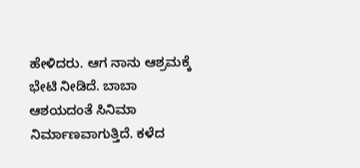ಹೇಳಿದರು. ಆಗ ನಾನು ಆಶ್ರಮಕ್ಕೆ ಭೇಟಿ ನೀಡಿದೆ. ಬಾಬಾ ಆಶಯದಂತೆ ಸಿನಿಮಾ ನಿರ್ಮಾಣವಾಗುತ್ತಿದೆ. ಕಳೆದ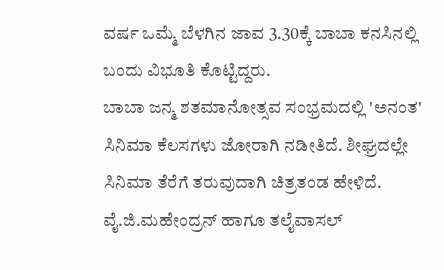ವರ್ಷ ಒಮ್ಮೆ ಬೆಳಗಿನ ಜಾವ 3.30ಕ್ಕೆ ಬಾಬಾ ಕನಸಿನಲ್ಲಿ ಬಂದು ವಿಭೂತಿ ಕೊಟ್ಟಿದ್ದರು.
ಬಾಬಾ ಜನ್ಮ ಶತಮಾನೋತ್ಸವ ಸಂಭ್ರಮದಲ್ಲಿ 'ಅನಂತ' ಸಿನಿಮಾ ಕೆಲಸಗಳು ಜೋರಾಗಿ ನಡೀತಿದೆ. ಶೀಘ್ರದಲ್ಲೇ ಸಿನಿಮಾ ತೆರೆಗೆ ತರುವುದಾಗಿ ಚಿತ್ರತಂಡ ಹೇಳಿದೆ. ವೈ.ಜಿ.ಮಹೇಂದ್ರನ್ ಹಾಗೂ ತಲೈವಾಸಲ್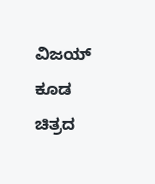ವಿಜಯ್ ಕೂಡ ಚಿತ್ರದ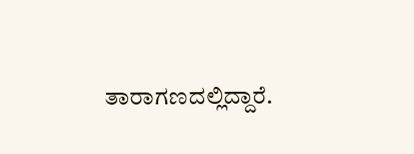ತಾರಾಗಣದಲ್ಲಿದ್ದಾರೆ.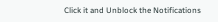Click it and Unblock the Notifications